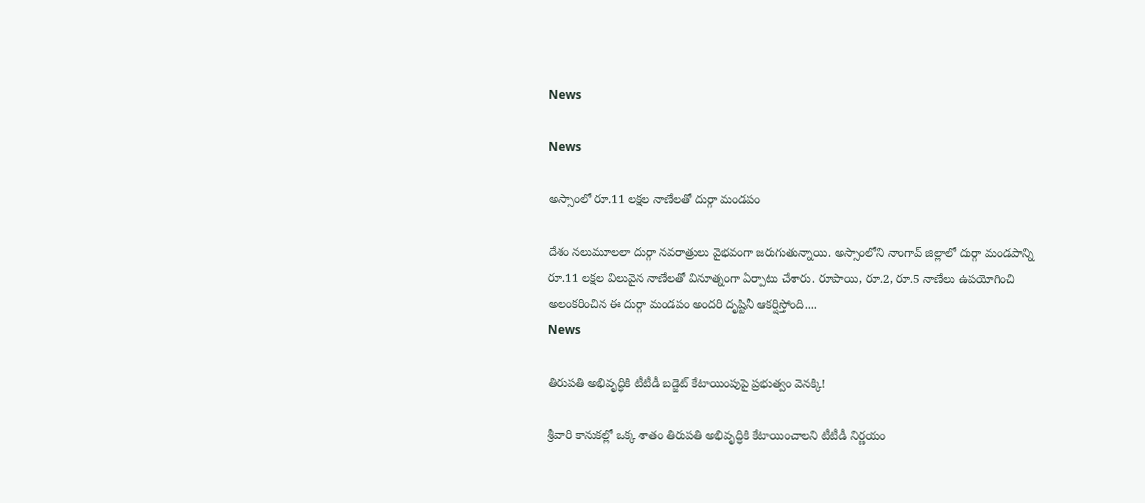News

News

అస్సాంలో రూ.11 లక్షల నాణేలతో దుర్గా మండపం

దేశం నలుమూలలా దుర్గా నవరాత్రులు వైభవంగా జరుగుతున్నాయి. అస్సాంలోని నాంగావ్‌ జిల్లాలో దుర్గా మండపాన్ని రూ.11 లక్షల విలువైన నాణేలతో వినూత్నంగా ఏర్పాటు చేశారు. రూపాయి, రూ.2, రూ.5 నాణేలు ఉపయోగించి అలంకరించిన ఈ దుర్గా మండపం అందరి దృష్టినీ ఆకర్షిస్తోంది....
News

తిరుపతి అభివృద్ధికి టీటీడీ బడ్జెట్‌ కేటాయింపుపై ప్రభుత్వం వెనక్కి!

శ్రీవారి కానుకల్లో ఒక్క శాతం తిరుపతి అభివృద్ధికి కేటాయించాలని టీటీడీ నిర్ణయం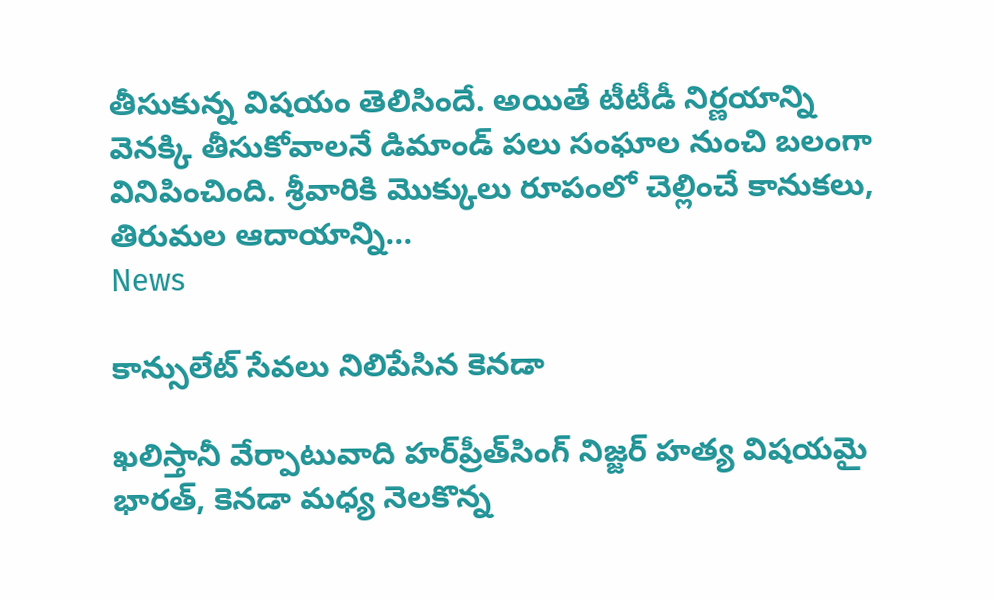తీసుకున్న విషయం తెలిసిందే. అయితే టీటీడీ నిర్ణయాన్ని వెనక్కి తీసుకోవాలనే డిమాండ్ పలు సంఘాల నుంచి బలంగా వినిపించింది. శ్రీవారికి మొక్కులు రూపంలో చెల్లించే కానుకలు, తిరుమల ఆదాయాన్ని...
News

కాన్సులేట్‌ సేవలు నిలిపేసిన కెనడా

ఖలిస్తానీ వేర్పాటువాది హర్‌ప్రీత్‌సింగ్‌ నిజ్జర్‌ హత్య విషయమై భారత్, కెనడా మధ్య నెలకొన్న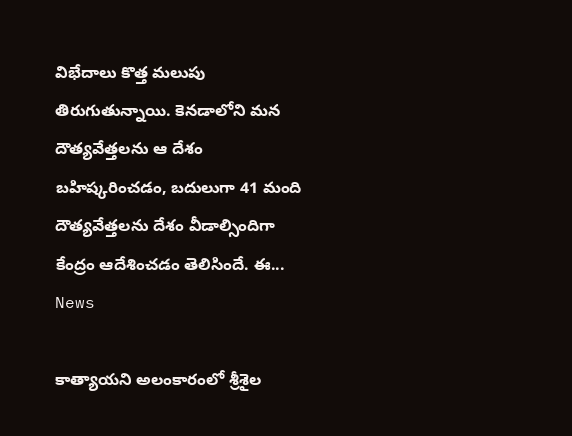విభేదాలు కొత్త మలుపు తిరుగుతున్నాయి. కెనడాలోని మన దౌత్యవేత్తలను ఆ దేశం బహిష్కరించడం, బదులుగా 41 మంది దౌత్యవేత్తలను దేశం వీడాల్సిందిగా కేంద్రం ఆదేశించడం తెలిసిందే. ఈ...
News

కాత్యాయని అలంకారంలో శ్రీశైల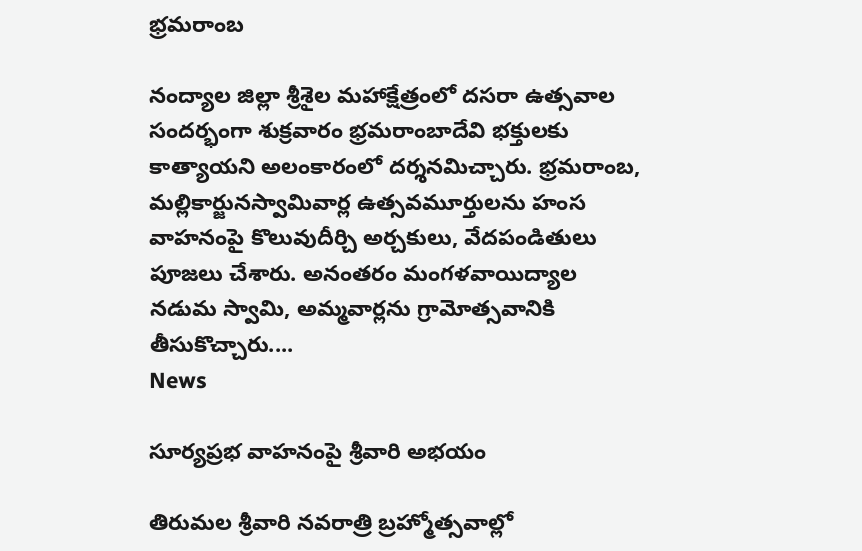భ్రమరాంబ

నంద్యాల జిల్లా శ్రీశైల మహాక్షేత్రంలో దసరా ఉత్సవాల సందర్భంగా శుక్రవారం భ్రమరాంబాదేవి భక్తులకు కాత్యాయని అలంకారంలో దర్శనమిచ్చారు. భ్రమరాంబ, మల్లికార్జునస్వామివార్ల ఉత్సవమూర్తులను హంస వాహనంపై కొలువుదీర్చి అర్చకులు, వేదపండితులు పూజలు చేశారు. అనంతరం మంగళవాయిద్యాల నడుమ స్వామి, అమ్మవార్లను గ్రామోత్సవానికి తీసుకొచ్చారు....
News

సూర్యప్రభ వాహనంపై శ్రీవారి అభయం

తిరుమల శ్రీవారి నవరాత్రి బ్రహ్మోత్సవాల్లో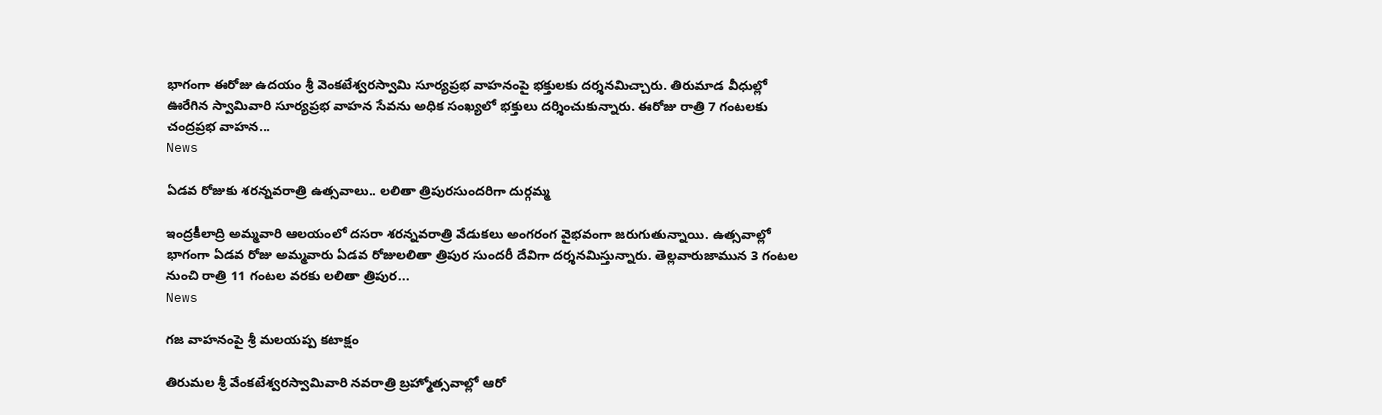భాగంగా ఈరోజు ఉదయం శ్రీ వెంకటేశ్వరస్వామి సూర్యప్రభ వాహనంపై భక్తులకు దర్శనమిచ్చారు. తిరుమాడ వీధుల్లో ఊరేగిన స్వామివారి సూర్యప్రభ వాహన సేవను అధిక సంఖ్యలో భక్తులు దర్శించుకున్నారు. ఈరోజు రాత్రి 7 గంటలకు చంద్రప్రభ వాహన...
News

ఏడవ రోజుకు శరన్నవరాత్రి ఉత్సవాలు.. లలితా త్రిపురసుందరిగా దుర్గమ్మ

ఇంద్రకీలాద్రి అమ్మవారి ఆలయంలో దసరా శరన్నవరాత్రి వేడుకలు అంగరంగ వైభవంగా జరుగుతున్నాయి. ఉత్సవాల్లో భాగంగా ఏడవ రోజు అమ్మవారు ఏడవ రోజులలితా త్రిపుర సుందరీ దేవిగా దర్శనమిస్తున్నారు. తెల్లవారుజామున 3 గంటల నుంచి రాత్రి 11 గంటల వరకు లలితా త్రిపుర...
News

గజ వాహనంపై శ్రీ మలయప్ప కటాక్షం

తిరుమల శ్రీ వేంకటేశ్వరస్వామివారి నవరాత్రి బ్రహ్మోత్సవాల్లో ఆరో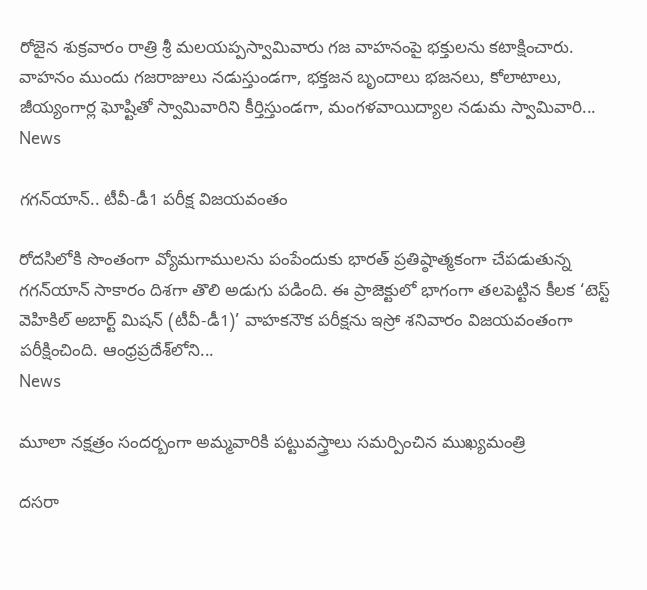రోజైన శుక్రవారం రాత్రి శ్రీ మలయప్పస్వామివారు గజ వాహనంపై భక్తులను కటాక్షించారు. వాహనం ముందు గజరాజులు నడుస్తుండగా, భక్తజన బృందాలు భజనలు, కోలాటాలు, జీయ్యంగార్ల ఘోష్టితో స్వామివారిని కీర్తిస్తుండగా, మంగళవాయిద్యాల నడుమ స్వామివారి...
News

గగన్‌యాన్‌.. టీవీ-డీ1 పరీక్ష విజయవంతం

రోదసిలోకి సొంతంగా వ్యోమగాములను పంపేందుకు భారత్‌ ప్రతిష్ఠాత్మకంగా చేపడుతున్న గగన్‌యాన్‌ సాకారం దిశగా తొలి అడుగు పడింది. ఈ ప్రాజెక్టులో భాగంగా తలపెట్టిన కీలక ‘టెస్ట్‌ వెహికిల్‌ అబార్ట్‌ మిషన్‌ (టీవీ-డీ1)’ వాహకనౌక పరీక్షను ఇస్రో శనివారం విజయవంతంగా పరీక్షించింది. ఆంధ్రప్రదేశ్‌లోని...
News

మూలా నక్షత్రం సందర్బంగా అమ్మవారికి పట్టువస్త్రాలు సమర్పించిన ముఖ్యమంత్రి

దసరా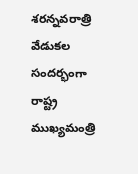శరన్నవరాత్రి వేడుకల సందర్భంగా రాష్ట్ర ముఖ్యమంత్రి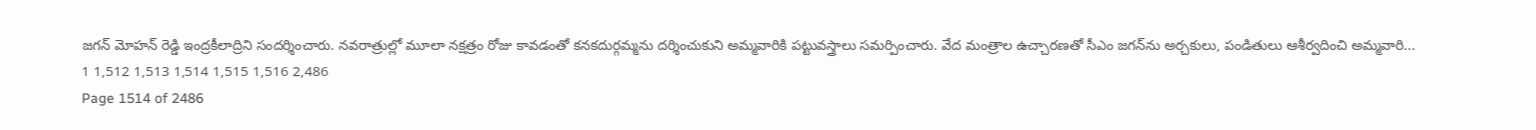జగన్ మోహన్ రెడ్డి ఇంద్రకీలాద్రిని సందర్శించారు. నవరాత్రుల్లో మూలా నక్షత్రం రోజు కావడంతో కనకదుర్గమ్మను దర్శించుకుని అమ్మవారికి పట్టువస్త్రాలు సమర్పించారు. వేద మంత్రాల ఉచ్చారణతో సీఎం జగన్‌ను అర్చకులు, పండితులు ఆశీర్వదించి అమ్మవారి...
1 1,512 1,513 1,514 1,515 1,516 2,486
Page 1514 of 2486